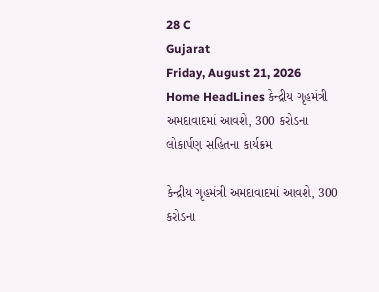28 C
Gujarat
Friday, August 21, 2026
Home HeadLines કેન્દ્રીય ગૃહમંત્રી અમદાવાદમાં આવશે, 300 કરોડના લોકાર્પણ સહિતના કાર્યક્રમ

કેન્દ્રીય ગૃહમંત્રી અમદાવાદમાં આવશે, 300 કરોડના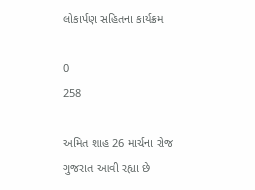લોકાર્પણ સહિતના કાર્યક્રમ

0
258

અમિત શાહ 26 માર્ચના રોજ ગુજરાત આવી રહ્યા છે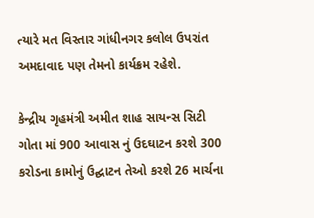ત્યારે મત વિસ્તાર ગાંધીનગર કલોલ ઉપરાંત અમદાવાદ પણ તેમનો કાર્યક્રમ રહેશે.

કેન્દ્રીય ગૃહમંત્રી અમીત શાહ સાયન્સ સિટી ગોતા માં 900 આવાસ નું ઉદઘાટન કરશે 300 કરોડના કામોનું ઉદ્ઘાટન તેઓ કરશે 26 માર્ચના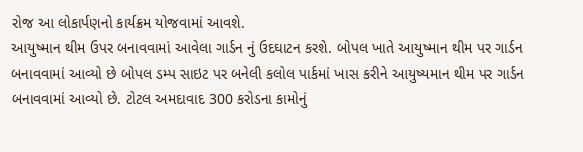રોજ આ લોકાર્પણનો કાર્યક્રમ યોજવામાં આવશે.
આયુષ્માન થીમ ઉપર બનાવવામાં આવેલા ગાર્ડન નું ઉદઘાટન કરશે. બોપલ ખાતે આયુષ્માન થીમ પર ગાર્ડન બનાવવામાં આવ્યો છે બોપલ ડમ્પ સાઇટ પર બનેલી કલોલ પાર્કમાં ખાસ કરીને આયુષ્યમાન થીમ પર ગાર્ડન બનાવવામાં આવ્યો છે. ટોટલ અમદાવાદ 300 કરોડના કામોનું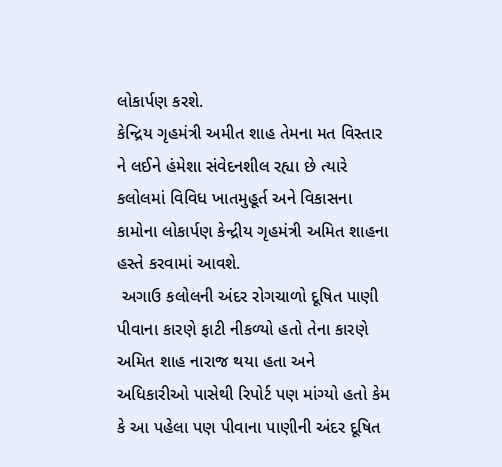લોકાર્પણ કરશે.
કેન્દ્રિય ગૃહમંત્રી અમીત શાહ તેમના મત વિસ્તાર ને લઈને હંમેશા સંવેદનશીલ રહ્યા છે ત્યારે કલોલમાં વિવિધ ખાતમુહૂર્ત અને વિકાસના કામોના લોકાર્પણ કેન્દ્રીય ગૃહમંત્રી અમિત શાહના હસ્તે કરવામાં આવશે.
 અગાઉ કલોલની અંદર રોગચાળો દૂષિત પાણી પીવાના કારણે ફાટી નીકળ્યો હતો તેના કારણે અમિત શાહ નારાજ થયા હતા અને અધિકારીઓ પાસેથી રિપોર્ટ પણ માંગ્યો હતો કેમ કે આ પહેલા પણ પીવાના પાણીની અંદર દૂષિત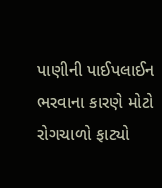પાણીની પાઈપલાઈન ભરવાના કારણે મોટો રોગચાળો ફાટ્યો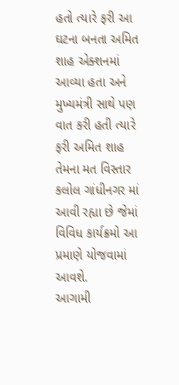હતો ત્યારે ફરી આ ઘટના બનતા અમિત શાહ એક્શનમાં આવ્યા હતા અને મુખ્યમંત્રી સાથે પણ વાત કરી હતી ત્યારે ફરી અમિત શાહ તેમના મત વિસ્તાર કલોલ ગાંધીનગર માં આવી રહ્યા છે જેમાં વિવિધ કાર્યક્રમો આ પ્રમાણે યોજવામાં આવશે.
આગામી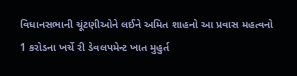વિધાનસભાની ચૂંટણીઓને લઈને અમિત શાહનો આ પ્રવાસ મહત્વનો
1 કરોડના ખર્ચે રી ડેવલપમેન્ટ ખાત મુહુર્ત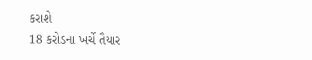કરાશે
18 કરોડના ખર્ચે તૈયાર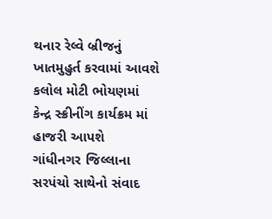થનાર રેલ્વે બ્રીજનું ખાતમુહુર્ત કરવામાં આવશે
કલોલ મોટી ભોયણમાં કેન્દ્ર સ્ક્રીનીંગ કાર્યક્રમ માં હાજરી આપશે
ગાંધીનગર જિલ્લાના સરપંચો સાથેનો સંવાદ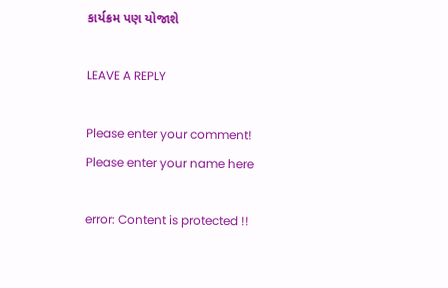કાર્યક્રમ પણ યોજાશે

LEAVE A REPLY

Please enter your comment!
Please enter your name here

error: Content is protected !!